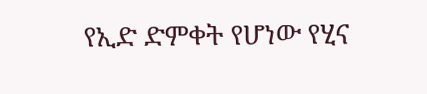የኢድ ድምቀት የሆነው የሂና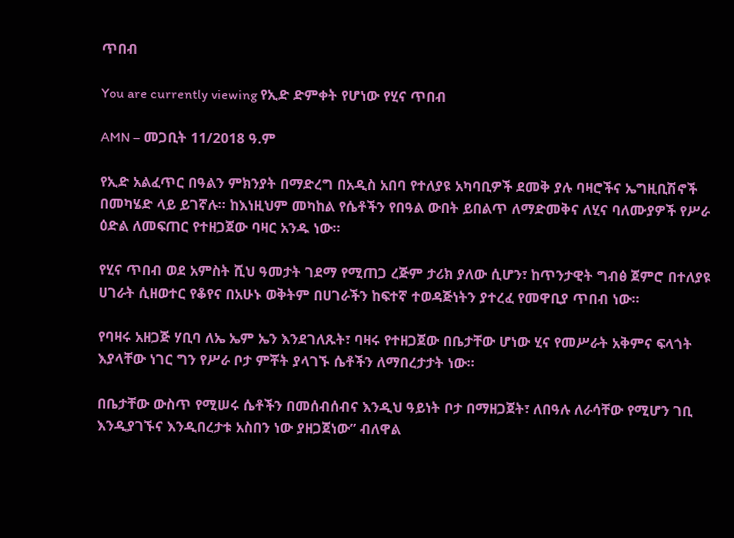ጥበብ

You are currently viewing የኢድ ድምቀት የሆነው የሂና ጥበብ

AMN – መጋቢት 11/2018 ዓ.ም

የኢድ አልፈጥር በዓልን ምክንያት በማድረግ በአዲስ አበባ የተለያዩ አካባቢዎች ደመቅ ያሉ ባዛሮችና ኤግዚቢሽኖች በመካሄድ ላይ ይገኛሉ። ከእነዚህም መካከል የሴቶችን የበዓል ውበት ይበልጥ ለማድመቅና ለሂና ባለሙያዎች የሥራ ዕድል ለመፍጠር የተዘጋጀው ባዛር አንዱ ነው።

የሂና ጥበብ ወደ አምስት ሺህ ዓመታት ገደማ የሚጠጋ ረጅም ታሪክ ያለው ሲሆን፣ ከጥንታዊት ግብፅ ጀምሮ በተለያዩ ሀገራት ሲዘወተር የቆየና በአሁኑ ወቅትም በሀገራችን ከፍተኛ ተወዳጅነትን ያተረፈ የመዋቢያ ጥበብ ነው።

የባዛሩ አዘጋጅ ሃቢባ ለኤ ኤም ኤን እንደገለጹት፣ ባዛሩ የተዘጋጀው በቤታቸው ሆነው ሂና የመሥራት አቅምና ፍላጎት እያላቸው ነገር ግን የሥራ ቦታ ምቾት ያላገኙ ሴቶችን ለማበረታታት ነው።

በቤታቸው ውስጥ የሚሠሩ ሴቶችን በመሰብሰብና እንዲህ ዓይነት ቦታ በማዘጋጀት፣ ለበዓሉ ለራሳቸው የሚሆን ገቢ እንዲያገኙና እንዲበረታቱ አስበን ነው ያዘጋጀነው” ብለዋል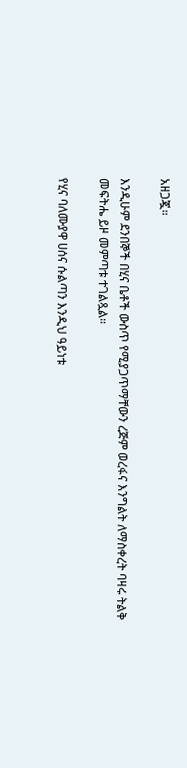አዘጋጇ።

እንዲሁም ደንበኞች በሂና ቤቶች ውስጥ የሚያጋጥማቸውን ረጅም ወረፋና እንግልት ለማስቀረት ባዛሩ ትልቅ መፍትሔ ይዞ መምጣቱ ተገልጿል።

የሂና ባለሙያዋ ሀሰና ሱልጣን እንዲህ ዓይነቱ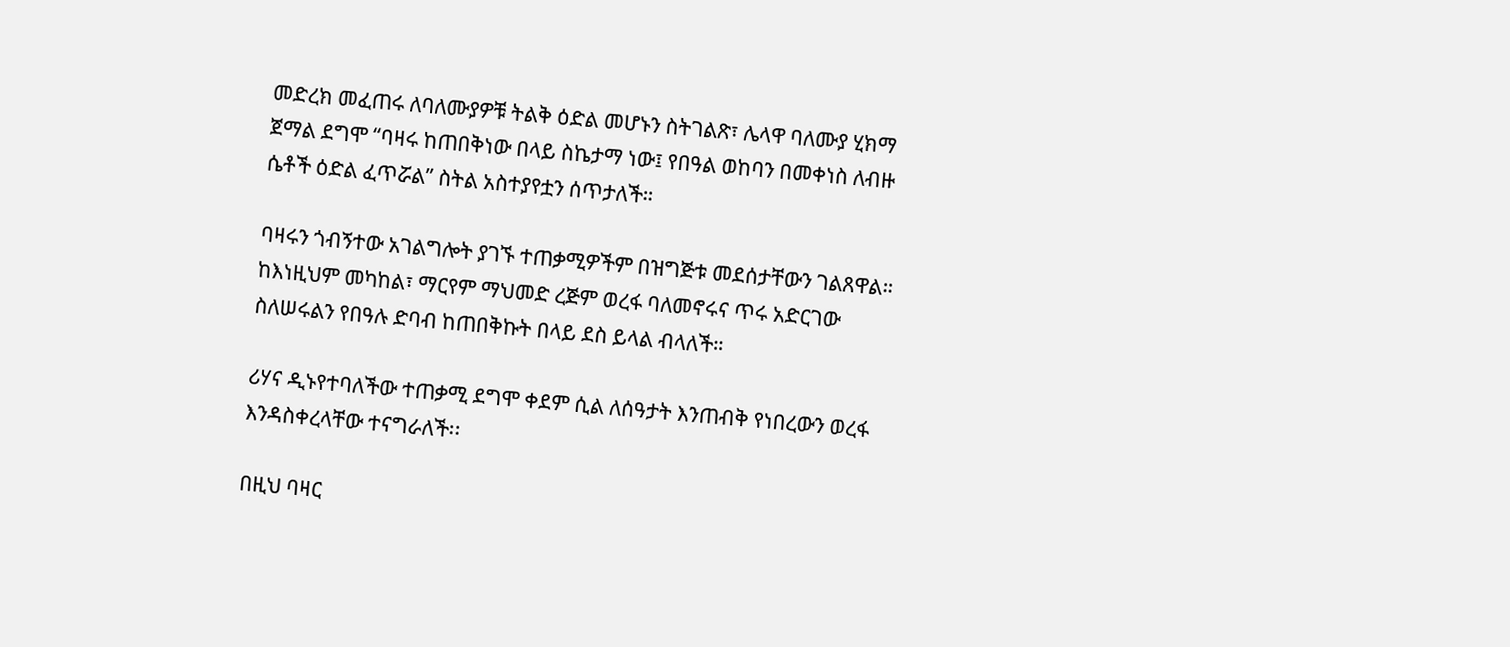መድረክ መፈጠሩ ለባለሙያዎቹ ትልቅ ዕድል መሆኑን ስትገልጽ፣ ሌላዋ ባለሙያ ሂክማ ጀማል ደግሞ “ባዛሩ ከጠበቅነው በላይ ስኬታማ ነው፤ የበዓል ወከባን በመቀነስ ለብዙ ሴቶች ዕድል ፈጥሯል” ስትል አስተያየቷን ሰጥታለች።

ባዛሩን ጎብኝተው አገልግሎት ያገኙ ተጠቃሚዎችም በዝግጅቱ መደሰታቸውን ገልጸዋል። ከእነዚህም መካከል፣ ማርየም ማህመድ ረጅም ወረፋ ባለመኖሩና ጥሩ አድርገው ስለሠሩልን የበዓሉ ድባብ ከጠበቅኩት በላይ ደስ ይላል ብላለች።

ሪሃና ዲኑየተባለችው ተጠቃሚ ደግሞ ቀደም ሲል ለሰዓታት እንጠብቅ የነበረውን ወረፋ እንዳስቀረላቸው ተናግራለች፡፡

በዚህ ባዛር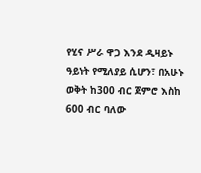የሂና ሥራ ዋጋ እንደ ዲዛይኑ ዓይነት የሚለያይ ሲሆን፣ በአሁኑ ወቅት ከ300 ብር ጀምሮ እስከ 600 ብር ባለው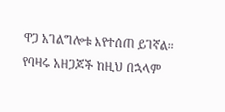ዋጋ አገልግሎቱ እየተሰጠ ይገኛል። የባዛሩ አዘጋጆች ከዚህ በኋላም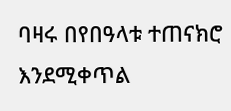ባዛሩ በየበዓላቱ ተጠናክሮ እንደሚቀጥል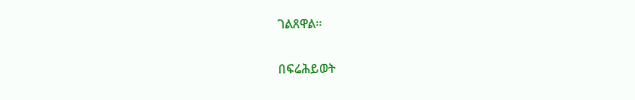ገልጸዋል።

በፍሬሕይወት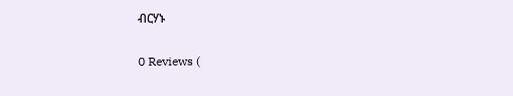ብርሃኑ

0 Reviews (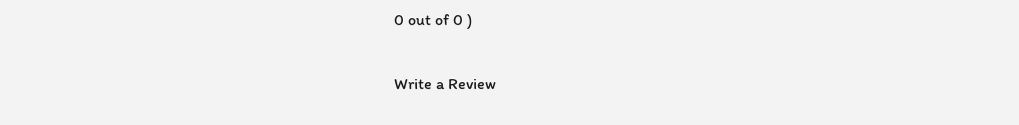0 out of 0 )

Write a Review